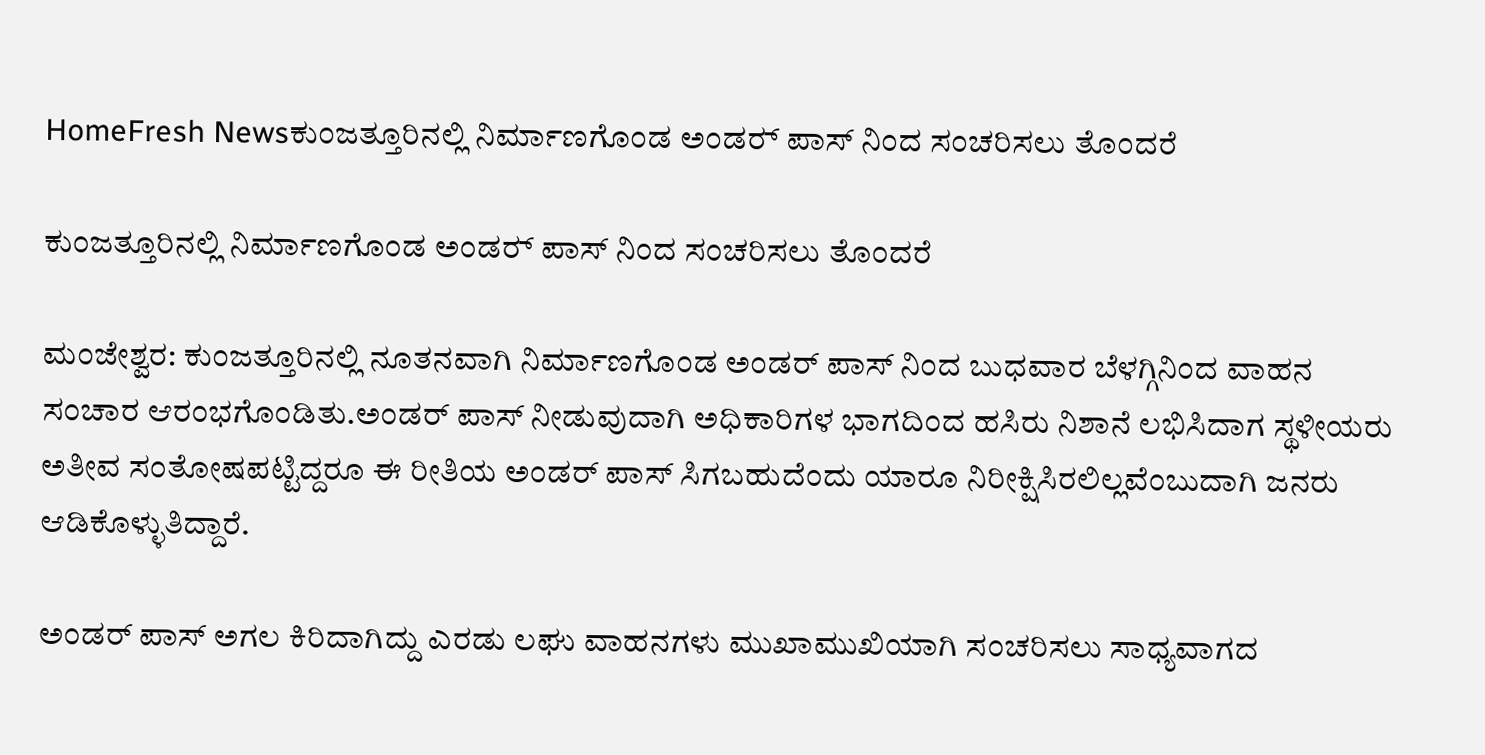HomeFresh Newsಕುಂಜತ್ತೂರಿನಲ್ಲಿ ನಿರ್ಮಾಣಗೊಂಡ ಅಂಡರ್‍ ಪಾಸ್ ನಿಂದ ಸಂಚರಿಸಲು ತೊಂದರೆ

ಕುಂಜತ್ತೂರಿನಲ್ಲಿ ನಿರ್ಮಾಣಗೊಂಡ ಅಂಡರ್‍ ಪಾಸ್ ನಿಂದ ಸಂಚರಿಸಲು ತೊಂದರೆ

ಮಂಜೇಶ್ವರ: ಕುಂಜತ್ತೂರಿನಲ್ಲಿ ನೂತನವಾಗಿ ನಿರ್ಮಾಣಗೊಂಡ ಅಂಡರ್ ಪಾಸ್ ನಿಂದ ಬುಧವಾರ ಬೆಳಗ್ಗಿನಿಂದ ವಾಹನ ಸಂಚಾರ ಆರಂಭಗೊಂಡಿತು.ಅಂಡರ್ ಪಾಸ್ ನೀಡುವುದಾಗಿ ಅಧಿಕಾರಿಗಳ ಭಾಗದಿಂದ ಹಸಿರು ನಿಶಾನೆ ಲಭಿಸಿದಾಗ ಸ್ಥಳೀಯರು ಅತೀವ ಸಂತೋಷಪಟ್ಟಿದ್ದರೂ ಈ ರೀತಿಯ ಅಂಡರ್ ಪಾಸ್ ಸಿಗಬಹುದೆಂದು ಯಾರೂ ನಿರೀಕ್ಷಿಸಿರಲಿಲ್ಲವೆಂಬುದಾಗಿ ಜನರು ಆಡಿಕೊಳ್ಳುತಿದ್ದಾರೆ.

ಅಂಡರ್ ಪಾಸ್ ಅಗಲ ಕಿರಿದಾಗಿದ್ದು ಎರಡು ಲಘು ವಾಹನಗಳು ಮುಖಾಮುಖಿಯಾಗಿ ಸಂಚರಿಸಲು ಸಾಧ್ಯವಾಗದ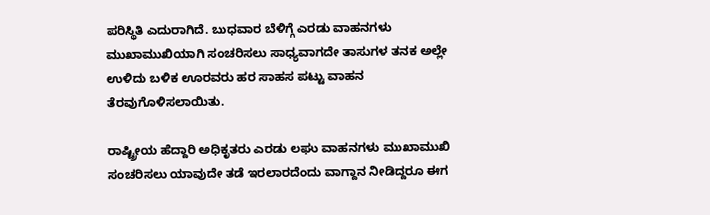ಪರಿಸ್ಥಿತಿ ಎದುರಾಗಿದೆ. ಬುಧವಾರ ಬೆಳಿಗ್ಗೆ ಎರಡು ವಾಹನಗಳು ಮುಖಾಮುಖಿಯಾಗಿ ಸಂಚರಿಸಲು ಸಾಧ್ಯವಾಗದೇ ತಾಸುಗಳ ತನಕ ಅಲ್ಲೇ ಉಳಿದು ಬಳಿಕ ಊರವರು ಹರ ಸಾಹಸ ಪಟ್ಟು ವಾಹನ ತೆರವುಗೊಳಿಸಲಾಯಿತು.

ರಾಷ್ಟ್ರೀಯ ಹೆದ್ದಾರಿ ಅಧಿಕೃತರು ಎರಡು ಲಘು ವಾಹನಗಳು ಮುಖಾಮುಖಿ ಸಂಚರಿಸಲು ಯಾವುದೇ ತಡೆ ಇರಲಾರದೆಂದು ವಾಗ್ದಾನ ನೀಡಿದ್ದರೂ ಈಗ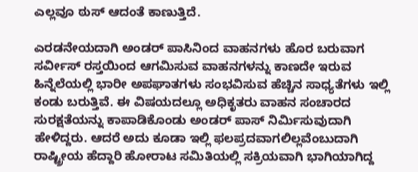ಎಲ್ಲವೂ ಠುಸ್ ಆದಂತೆ ಕಾಣುತ್ತಿದೆ.

ಎರಡನೇಯದಾಗಿ ಅಂಡರ್ ಪಾಸಿನಿಂದ ವಾಹನಗಳು ಹೊರ ಬರುವಾಗ ಸರ್ವೀಸ್ ರಸ್ತಯಿಂದ ಆಗಮಿಸುವ ವಾಹನಗಳನ್ನು ಕಾಣದೇ ಇರುವ ಹಿನ್ನೆಲೆಯಲ್ಲಿ ಭಾರೀ ಅಪಘಾತಗಳು ಸಂಭವಿಸುವ ಹೆಚ್ಚಿನ ಸಾಧ್ಯತೆಗಳು ಇಲ್ಲಿ ಕಂಡು ಬರುತ್ತಿವೆ. ಈ ವಿಷಯದಲ್ಲೂ ಅಧಿಕೃತರು ವಾಹನ ಸಂಚಾರದ ಸುರಕ್ಷತೆಯನ್ನು ಕಾಪಾಡಿಕೊಂಡು ಅಂಡರ್ ಪಾಸ್ ನಿರ್ಮಿಸುವುದಾಗಿ ಹೇಳಿದ್ದರು. ಆದರೆ ಅದು ಕೂಡಾ ಇಲ್ಲಿ ಫಲಪ್ರದವಾಗಲಿಲ್ಲವೆಂಬುದಾಗಿ ರಾಷ್ಟ್ರೀಯ ಹೆದ್ದಾರಿ ಹೋರಾಟ ಸಮಿತಿಯಲ್ಲಿ ಸಕ್ರಿಯವಾಗಿ ಭಾಗಿಯಾಗಿದ್ದ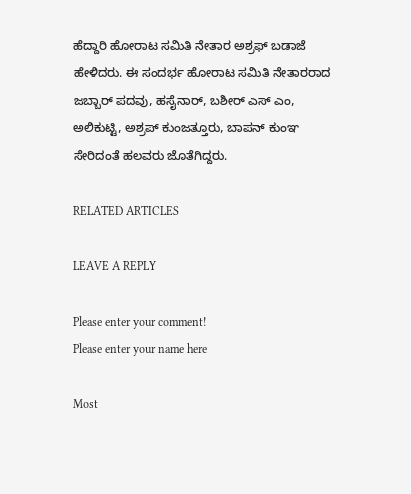ಹೆದ್ದಾರಿ ಹೋರಾಟ ಸಮಿತಿ ನೇತಾರ ಅಶ್ರಫ್ ಬಡಾಜೆ ಹೇಳಿದರು. ಈ ಸಂದರ್ಭ ಹೋರಾಟ ಸಮಿತಿ ನೇತಾರರಾದ ಜಬ್ಬಾರ್ ಪದವು, ಹಸೈನಾರ್, ಬಶೀರ್ ಎಸ್ ಎಂ, ಅಲಿಕುಟ್ಟಿ, ಅಶ್ರಪ್ ಕುಂಜತ್ತೂರು, ಬಾಪನ್ ಕುಂಞ ಸೇರಿದಂತೆ ಹಲವರು ಜೊತೆಗಿದ್ದರು.

RELATED ARTICLES

LEAVE A REPLY

Please enter your comment!
Please enter your name here

Most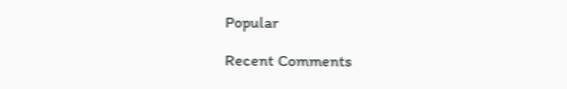Popular

Recent Comments